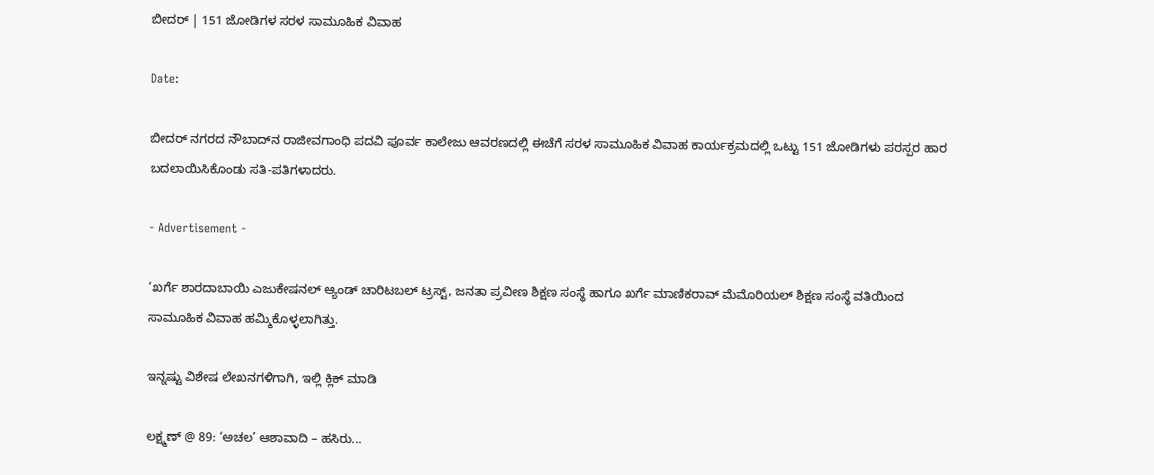ಬೀದರ್‌ | 151 ಜೋಡಿಗಳ ಸರಳ ಸಾಮೂಹಿಕ ವಿವಾಹ

Date:

ಬೀದರ್ ನಗರದ ನೌಬಾದ್‍ನ ರಾಜೀವಗಾಂಧಿ ಪದವಿ ಪೂರ್ವ ಕಾಲೇಜು ಆವರಣದಲ್ಲಿ ಈಚೆಗೆ ಸರಳ ಸಾಮೂಹಿಕ ವಿವಾಹ ಕಾರ್ಯಕ್ರಮದಲ್ಲಿ ಒಟ್ಟು 151 ಜೋಡಿಗಳು ಪರಸ್ಪರ ಹಾರ ಬದಲಾಯಿಸಿಕೊಂಡು ಸತಿ-ಪತಿಗಳಾದರು.

- Advertisement -

‘ಖರ್ಗೆ ಶಾರದಾಬಾಯಿ ಎಜುಕೇಷನಲ್ ಆ್ಯಂಡ್ ಚಾರಿಟಬಲ್ ಟ್ರಸ್ಟ್, ಜನತಾ ಪ್ರವೀಣ ಶಿಕ್ಷಣ ಸಂಸ್ಥೆ ಹಾಗೂ ಖರ್ಗೆ ಮಾಣಿಕರಾವ್ ಮೆಮೊರಿಯಲ್ ಶಿಕ್ಷಣ ಸಂಸ್ಥೆ ವತಿಯಿಂದ ಸಾಮೂಹಿಕ ವಿವಾಹ ಹಮ್ಮಿಕೊಳ್ಳಲಾಗಿತ್ತು.

ಇನ್ನಷ್ಟು ವಿಶೇಷ ಲೇಖನಗಳಿಗಾಗಿ, ಇಲ್ಲಿ ಕ್ಲಿಕ್ ಮಾಡಿ

ಲಕ್ಷ್ಮಣ್ @ 89: ‘ಅಚಲ’ ಆಶಾವಾದಿ – ಹಸಿರು...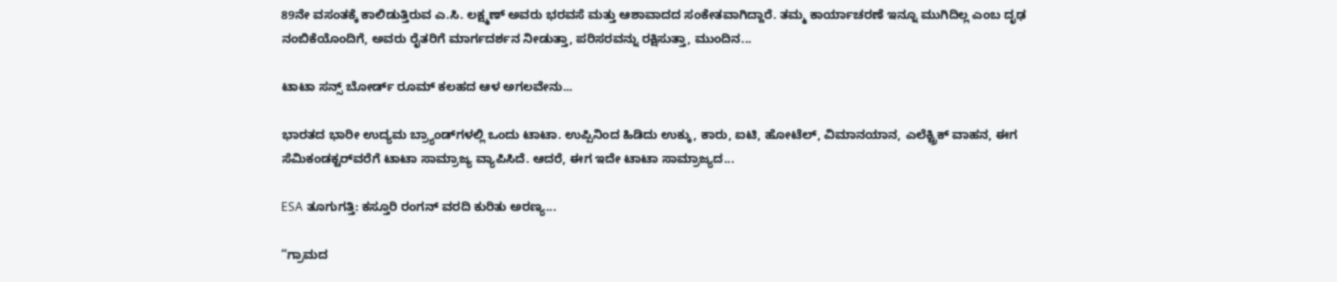89ನೇ ವಸಂತಕ್ಕೆ ಕಾಲಿಡುತ್ತಿರುವ ಎ.ಸಿ. ಲಕ್ಷ್ಮಣ್ ಅವರು ಭರವಸೆ ಮತ್ತು ಆಶಾವಾದದ ಸಂಕೇತವಾಗಿದ್ದಾರೆ. ತಮ್ಮ ಕಾರ್ಯಾಚರಣೆ ಇನ್ನೂ ಮುಗಿದಿಲ್ಲ ಎಂಬ ದೃಢ ನಂಬಿಕೆಯೊಂದಿಗೆ, ಅವರು ರೈತರಿಗೆ ಮಾರ್ಗದರ್ಶನ ನೀಡುತ್ತಾ, ಪರಿಸರವನ್ನು ರಕ್ಷಿಸುತ್ತಾ, ಮುಂದಿನ...

ಟಾಟಾ ಸನ್ಸ್ ಬೋರ್ಡ್ ರೂಮ್ ಕಲಹದ ಆಳ ಅಗಲವೇನು...

ಭಾರತದ ಭಾರೀ ಉದ್ಯಮ ಬ್ರ್ಯಾಂಡ್‌ಗಳಲ್ಲಿ ಒಂದು ಟಾಟಾ. ಉಪ್ಪಿನಿಂದ ಹಿಡಿದು ಉಕ್ಕು, ಕಾರು, ಐಟಿ, ಹೋಟೆಲ್, ವಿಮಾನಯಾನ, ಎಲೆಕ್ಟ್ರಿಕ್ ವಾಹನ, ಈಗ ಸೆಮಿಕಂಡಕ್ಟರ್‌ವರೆಗೆ ಟಾಟಾ ಸಾಮ್ರಾಜ್ಯ ವ್ಯಾಪಿಸಿದೆ. ಆದರೆ, ಈಗ ಇದೇ ಟಾಟಾ ಸಾಮ್ರಾಜ್ಯದ...

ESA ತೂಗುಗತ್ತಿ: ಕಸ್ತೂರಿ ರಂಗನ್ ವರದಿ ಕುರಿತು ಅರಣ್ಯ...

“ಗ್ರಾಮದ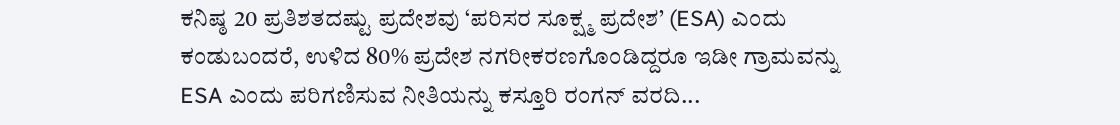ಕನಿಷ್ಠ 20 ಪ್ರತಿಶತದಷ್ಟು ಪ್ರದೇಶವು ‘ಪರಿಸರ ಸೂಕ್ಷ್ಮ ಪ್ರದೇಶ’ (ESA) ಎಂದು ಕಂಡುಬಂದರೆ, ಉಳಿದ 80% ಪ್ರದೇಶ ನಗರೀಕರಣಗೊಂಡಿದ್ದರೂ ಇಡೀ ಗ್ರಾಮವನ್ನು ESA ಎಂದು ಪರಿಗಣಿಸುವ ನೀತಿಯನ್ನು ಕಸ್ತೂರಿ ರಂಗನ್ ವರದಿ...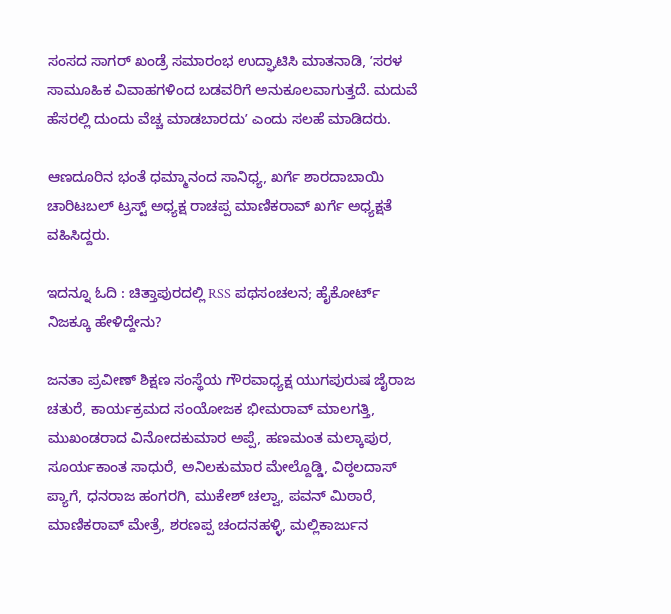ಸಂಸದ ಸಾಗರ್ ಖಂಡ್ರೆ ಸಮಾರಂಭ ಉದ್ಘಾಟಿಸಿ ಮಾತನಾಡಿ, ʼಸರಳ ಸಾಮೂಹಿಕ ವಿವಾಹಗಳಿಂದ ಬಡವರಿಗೆ ಅನುಕೂಲವಾಗುತ್ತದೆ. ಮದುವೆ ಹೆಸರಲ್ಲಿ ದುಂದು ವೆಚ್ಚ ಮಾಡಬಾರದುʼ ಎಂದು ಸಲಹೆ ಮಾಡಿದರು.

ಆಣದೂರಿನ ಭಂತೆ ಧಮ್ಮಾನಂದ ಸಾನಿಧ್ಯ, ಖರ್ಗೆ ಶಾರದಾಬಾಯಿ ಚಾರಿಟಬಲ್ ಟ್ರಸ್ಟ್ ಅಧ್ಯಕ್ಷ ರಾಚಪ್ಪ ಮಾಣಿಕರಾವ್ ಖರ್ಗೆ ಅಧ್ಯಕ್ಷತೆ ವಹಿಸಿದ್ದರು.

ಇದನ್ನೂ ಓದಿ : ಚಿತ್ತಾಪುರದಲ್ಲಿ RSS ಪಥಸಂಚಲನ; ಹೈಕೋರ್ಟ್ ನಿಜಕ್ಕೂ ಹೇಳಿದ್ದೇನು?

ಜನತಾ ಪ್ರವೀಣ್ ಶಿಕ್ಷಣ ಸಂಸ್ಥೆಯ ಗೌರವಾಧ್ಯಕ್ಷ ಯುಗಪುರುಷ ಜೈರಾಜ ಚತುರೆ, ಕಾರ್ಯಕ್ರಮದ ಸಂಯೋಜಕ ಭೀಮರಾವ್ ಮಾಲಗತ್ತಿ, ಮುಖಂಡರಾದ ವಿನೋದಕುಮಾರ ಅಪ್ಪೆ, ಹಣಮಂತ ಮಲ್ಕಾಪುರ, ಸೂರ್ಯಕಾಂತ ಸಾಧುರೆ, ಅನಿಲಕುಮಾರ ಮೇಲ್ದೊಡ್ಡಿ, ವಿಠ್ಠಲದಾಸ್ ಪ್ಯಾಗೆ, ಧನರಾಜ ಹಂಗರಗಿ, ಮುಕೇಶ್ ಚಲ್ವಾ, ಪವನ್ ಮಿಠಾರೆ, ಮಾಣಿಕರಾವ್ ಮೇತ್ರೆ, ಶರಣಪ್ಪ ಚಂದನಹಳ್ಳಿ, ಮಲ್ಲಿಕಾರ್ಜುನ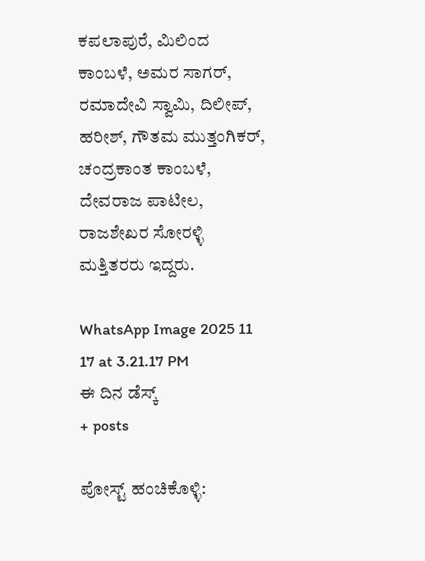ಕಪಲಾಪುರೆ, ಮಿಲಿಂದ ಕಾಂಬಳೆ, ಅಮರ ಸಾಗರ್, ರಮಾದೇವಿ ಸ್ವಾಮಿ, ದಿಲೀಪ್, ಹರೀಶ್, ಗೌತಮ ಮುತ್ತಂಗಿಕರ್, ಚಂದ್ರಕಾಂತ ಕಾಂಬಳೆ, ದೇವರಾಜ ಪಾಟೀಲ, ರಾಜಶೇಖರ ಸೋರಳ್ಳಿ ಮತ್ತಿತರರು ಇದ್ದರು.

WhatsApp Image 2025 11 17 at 3.21.17 PM
ಈ ದಿನ ಡೆಸ್ಕ್
+ posts

ಪೋಸ್ಟ್ ಹಂಚಿಕೊಳ್ಳಿ: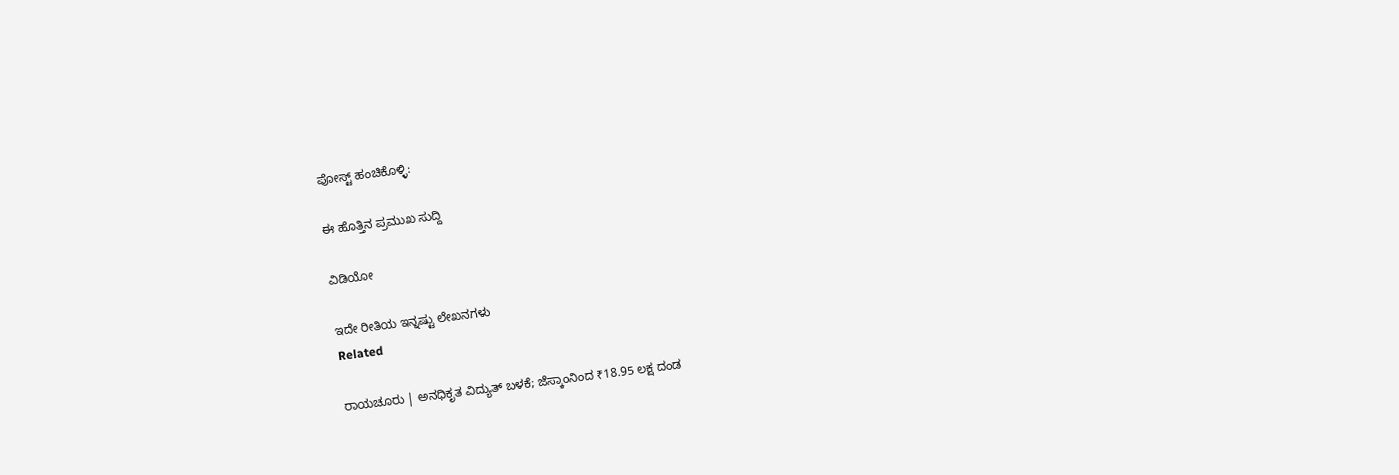ಪೋಸ್ಟ್ ಹಂಚಿಕೊಳ್ಳಿ:

ಈ ಹೊತ್ತಿನ ಪ್ರಮುಖ ಸುದ್ದಿ

ವಿಡಿಯೋ

ಇದೇ ರೀತಿಯ ಇನ್ನಷ್ಟು ಲೇಖನಗಳು
Related

ರಾಯಚೂರು | ಅನಧಿಕೃತ ವಿದ್ಯುತ್ ಬಳಕೆ; ಜೆಸ್ಕಾಂನಿಂದ ₹18.95 ಲಕ್ಷ ದಂಡ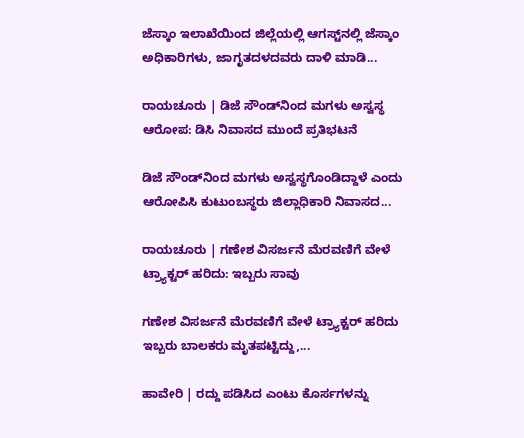ಜೆಸ್ಕಾಂ ಇಲಾಖೆಯಿಂದ ಜಿಲ್ಲೆಯಲ್ಲಿ ಆಗಸ್ಟ್‌ನಲ್ಲಿ ಜೆಸ್ಕಾಂ ಅಧಿಕಾರಿಗಳು, ಜಾಗೃತದಳದವರು ದಾಳಿ ಮಾಡಿ...

ರಾಯಚೂರು | ಡಿಜೆ ಸೌಂಡ್‌ನಿಂದ ಮಗಳು ಅಸ್ವಸ್ಥ ಆರೋಪ: ಡಿಸಿ ನಿವಾಸದ ಮುಂದೆ ಪ್ರತಿಭಟನೆ

ಡಿಜೆ ಸೌಂಡ್‌ನಿಂದ ಮಗಳು ಅಸ್ವಸ್ಥಗೊಂಡಿದ್ದಾಳೆ ಎಂದು ಆರೋಪಿಸಿ ಕುಟುಂಬಸ್ಥರು ಜಿಲ್ಲಾಧಿಕಾರಿ ನಿವಾಸದ...

ರಾಯಚೂರು | ಗಣೇಶ ವಿಸರ್ಜನೆ ಮೆರವಣಿಗೆ ವೇಳೆ ಟ್ರ್ಯಾಕ್ಟರ್ ಹರಿದು: ಇಬ್ಬರು ಸಾವು

ಗಣೇಶ ವಿಸರ್ಜನೆ ಮೆರವಣಿಗೆ ವೇಳೆ ಟ್ರ್ಯಾಕ್ಟರ್ ಹರಿದು ಇಬ್ಬರು ಬಾಲಕರು ಮೃತಪಟ್ಟಿದ್ದು,...

ಹಾವೇರಿ | ರದ್ದು ಪಡಿಸಿದ ಎಂಟು ಕೊರ್ಸಗಳನ್ನು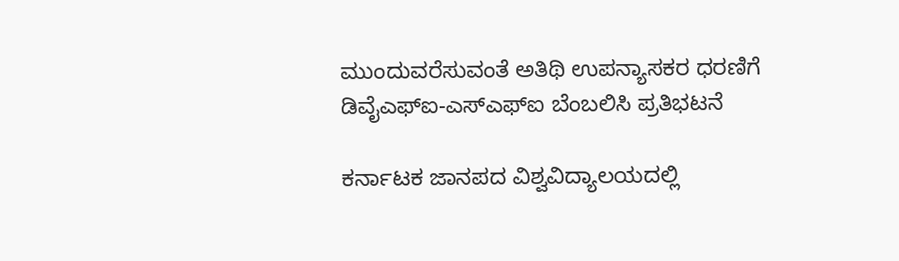ಮುಂದುವರೆಸುವಂತೆ ಅತಿಥಿ ಉಪನ್ಯಾಸಕರ ಧರಣಿಗೆ ಡಿವೈಎಫ್ಐ-ಎಸ್ಎಫ್ಐ ಬೆಂಬಲಿಸಿ ಪ್ರತಿಭಟನೆ

ಕರ್ನಾಟಕ ಜಾನಪದ ವಿಶ್ವವಿದ್ಯಾಲಯದಲ್ಲಿ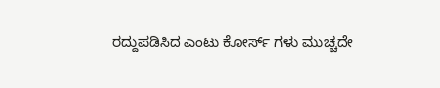ರದ್ದುಪಡಿಸಿದ ಎಂಟು ಕೋರ್ಸ್ ಗಳು ಮುಚ್ಚದೇ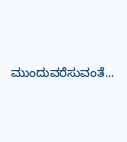ಮುಂದುವರೆಸುವಂತೆ...